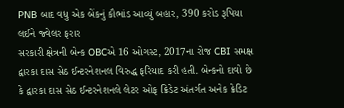PNB બાદ વધુ એક બેંકનું કૌભાંડ આવ્યું બહાર, 390 કરોડ રૂપિયા લઈને જ્વેલર ફરાર
સરકારી ક્ષેત્રની બેન્ક OBCએ 16 ઓગસ્ટ, 2017ના રોજ CBI સમક્ષ દ્વારકા દાસ સેઠ ઈન્ટરનેશનલ વિરુદ્ધ ફરિયાદ કરી હતી. બેન્કનો દાવો છે કે દ્વારકા દાસ સેઠ ઈન્ટરનેશનલે લેટર ઓફ ક્રિડેટ અંતર્ગત અનેક ક્રેડિટ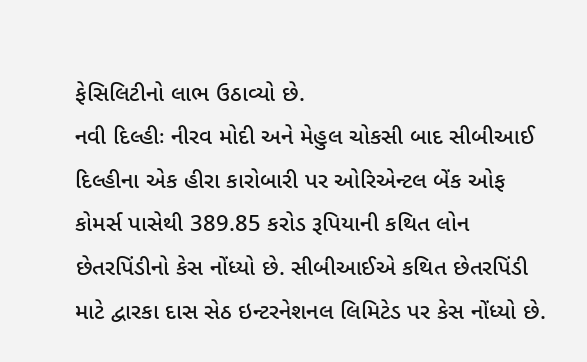ફેસિલિટીનો લાભ ઉઠાવ્યો છે.
નવી દિલ્હીઃ નીરવ મોદી અને મેહુલ ચોકસી બાદ સીબીઆઈ દિલ્હીના એક હીરા કારોબારી પર ઓરિએન્ટલ બેંક ઓફ કોમર્સ પાસેથી 389.85 કરોડ રૂપિયાની કથિત લોન છેતરપિંડીનો કેસ નોંધ્યો છે. સીબીઆઈએ કથિત છેતરપિંડી માટે દ્વારકા દાસ સેઠ ઇન્ટરનેશનલ લિમિટેડ પર કેસ નોંધ્યો છે.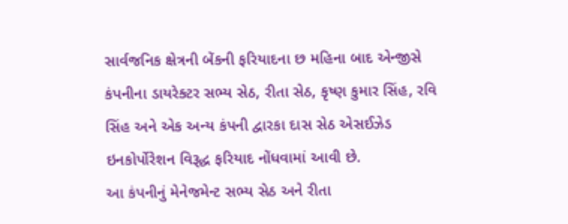સાર્વજનિક ક્ષેત્રની બેંકની ફરિયાદના છ મહિના બાદ એન્જીસે કંપનીના ડાયરેક્ટર સભ્ય સેઠ, રીતા સેઠ, કૃષ્ણ કુમાર સિંહ, રવિ સિંહ અને એક અન્ય કંપની દ્વારકા દાસ સેઠ એસઈઝેડ ઇનકોર્પોરેશન વિરૂદ્ધ ફરિયાદ નોંધવામાં આવી છે.
આ કંપનીનું મેનેજમેન્ટ સભ્ય સેઠ અને રીતા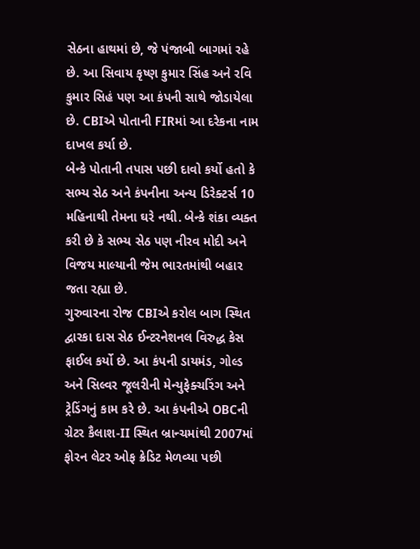સેઠના હાથમાં છે, જે પંજાબી બાગમાં રહે છે. આ સિવાય કૃષ્ણ કુમાર સિંહ અને રવિ કુમાર સિહં પણ આ કંપની સાથે જોડાયેલા છે. CBIએ પોતાની FIRમાં આ દરેકના નામ દાખલ કર્યા છે.
બેન્કે પોતાની તપાસ પછી દાવો કર્યો હતો કે સભ્ય સેઠ અને કંપનીના અન્ય ડિરેક્ટર્સ 10 મહિનાથી તેમના ઘરે નથી. બેન્કે શંકા વ્યક્ત કરી છે કે સભ્ય સેઠ પણ નીરવ મોદી અને વિજય માલ્યાની જેમ ભારતમાંથી બહાર જતા રહ્યા છે.
ગુરુવારના રોજ CBIએ કરોલ બાગ સ્થિત દ્વારકા દાસ સેઠ ઈન્ટરનેશનલ વિરુદ્ધ કેસ ફાઈલ કર્યો છે. આ કંપની ડાયમંડ, ગોલ્ડ અને સિલ્વર જૂલરીની મેન્યુફેક્ચરિંગ અને ટ્રેડિંગનું કામ કરે છે. આ કંપનીએ OBCની ગ્રેટર કૈલાશ-II સ્થિત બ્રાન્ચમાંથી 2007માં ફોરન લેટર ઓફ ક્રેડિટ મેળવ્યા પછી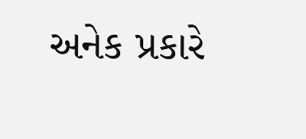અનેક પ્રકારે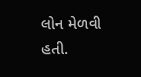લોન મેળવી હતી.